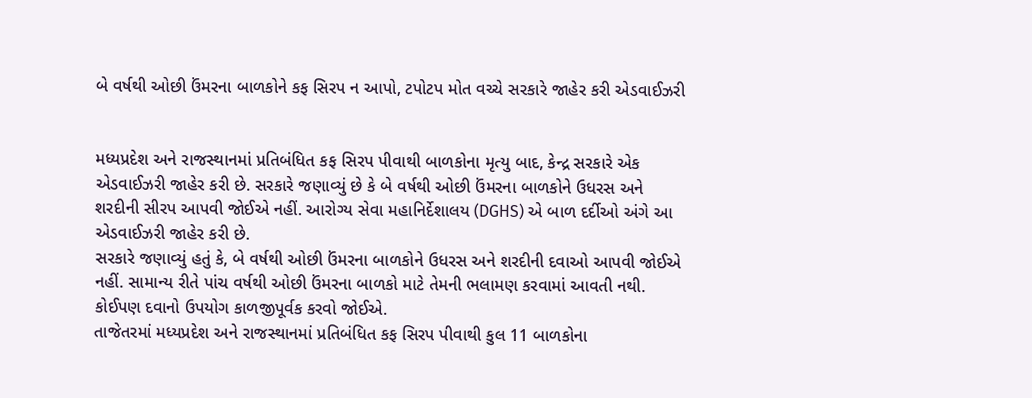બે વર્ષથી ઓછી ઉંમરના બાળકોને કફ સિરપ ન આપો, ટપોટપ મોત વચ્ચે સરકારે જાહેર કરી એડવાઈઝરી


મધ્યપ્રદેશ અને રાજસ્થાનમાં પ્રતિબંધિત કફ સિરપ પીવાથી બાળકોના મૃત્યુ બાદ, કેન્દ્ર સરકારે એક એડવાઈઝરી જાહેર કરી છે. સરકારે જણાવ્યું છે કે બે વર્ષથી ઓછી ઉંમરના બાળકોને ઉધરસ અને શરદીની સીરપ આપવી જોઈએ નહીં. આરોગ્ય સેવા મહાનિર્દેશાલય (DGHS) એ બાળ દર્દીઓ અંગે આ એડવાઈઝરી જાહેર કરી છે.
સરકારે જણાવ્યું હતું કે, બે વર્ષથી ઓછી ઉંમરના બાળકોને ઉધરસ અને શરદીની દવાઓ આપવી જોઈએ નહીં. સામાન્ય રીતે પાંચ વર્ષથી ઓછી ઉંમરના બાળકો માટે તેમની ભલામણ કરવામાં આવતી નથી. કોઈપણ દવાનો ઉપયોગ કાળજીપૂર્વક કરવો જોઈએ.
તાજેતરમાં મધ્યપ્રદેશ અને રાજસ્થાનમાં પ્રતિબંધિત કફ સિરપ પીવાથી કુલ 11 બાળકોના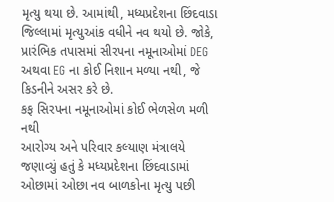મૃત્યુ થયા છે. આમાંથી, મધ્યપ્રદેશના છિંદવાડા જિલ્લામાં મૃત્યુઆંક વધીને નવ થયો છે. જોકે, પ્રારંભિક તપાસમાં સીરપના નમૂનાઓમાં DEG અથવા EG ના કોઈ નિશાન મળ્યા નથી, જે કિડનીને અસર કરે છે.
કફ સિરપના નમૂનાઓમાં કોઈ ભેળસેળ મળી નથી
આરોગ્ય અને પરિવાર કલ્યાણ મંત્રાલયે જણાવ્યું હતું કે મધ્યપ્રદેશના છિંદવાડામાં ઓછામાં ઓછા નવ બાળકોના મૃત્યુ પછી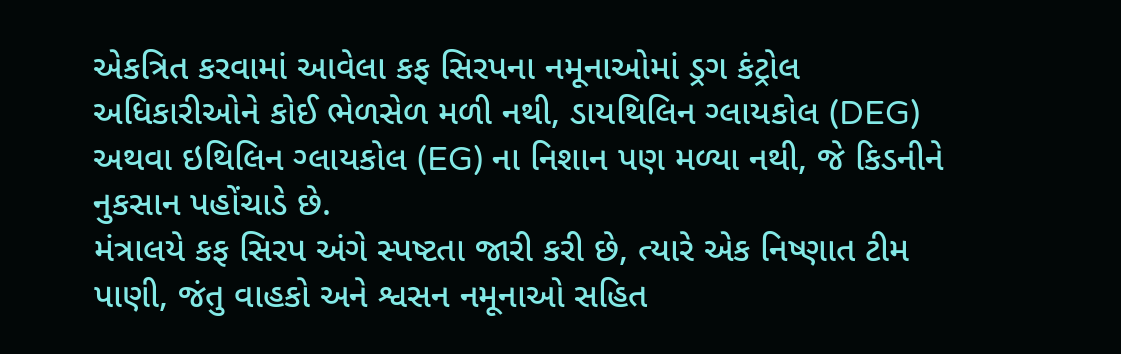એકત્રિત કરવામાં આવેલા કફ સિરપના નમૂનાઓમાં ડ્રગ કંટ્રોલ અધિકારીઓને કોઈ ભેળસેળ મળી નથી, ડાયથિલિન ગ્લાયકોલ (DEG) અથવા ઇથિલિન ગ્લાયકોલ (EG) ના નિશાન પણ મળ્યા નથી, જે કિડનીને નુકસાન પહોંચાડે છે.
મંત્રાલયે કફ સિરપ અંગે સ્પષ્ટતા જારી કરી છે, ત્યારે એક નિષ્ણાત ટીમ પાણી, જંતુ વાહકો અને શ્વસન નમૂનાઓ સહિત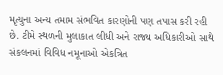મૃત્યુના અન્ય તમામ સંભવિત કારણોની પણ તપાસ કરી રહી છે. ટીમે સ્થળની મુલાકાત લીધી અને રાજ્ય અધિકારીઓ સાથે સંકલનમાં વિવિધ નમૂનાઓ એકત્રિત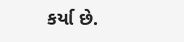કર્યા છે.